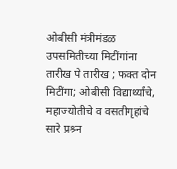ओबीसी मंत्रीमंडळ उपसमितीच्या मिटींगांना तारीख पे तारीख ; फक्त दोन मिटींगा; ओबीसी विद्यार्थ्यांचे, महाज्योतीचे व वसतीगृहांचे सारे प्रश्र्न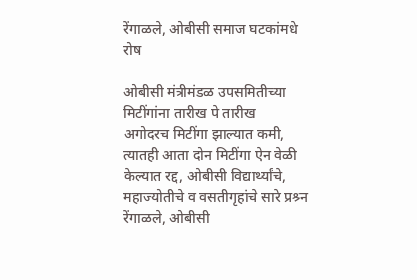रेंगाळले, ओबीसी समाज घटकांमधे रोष

ओबीसी मंत्रीमंडळ उपसमितीच्या मिटींगांना तारीख पे तारीख
अगोदरच मिटींगा झाल्यात कमी, त्यातही आता दोन मिटींगा ऐन वेळी केल्यात रद्द, ओबीसी विद्यार्थ्यांचे, महाज्योतीचे व वसतीगृहांचे सारे प्रश्र्न रेंगाळले, ओबीसी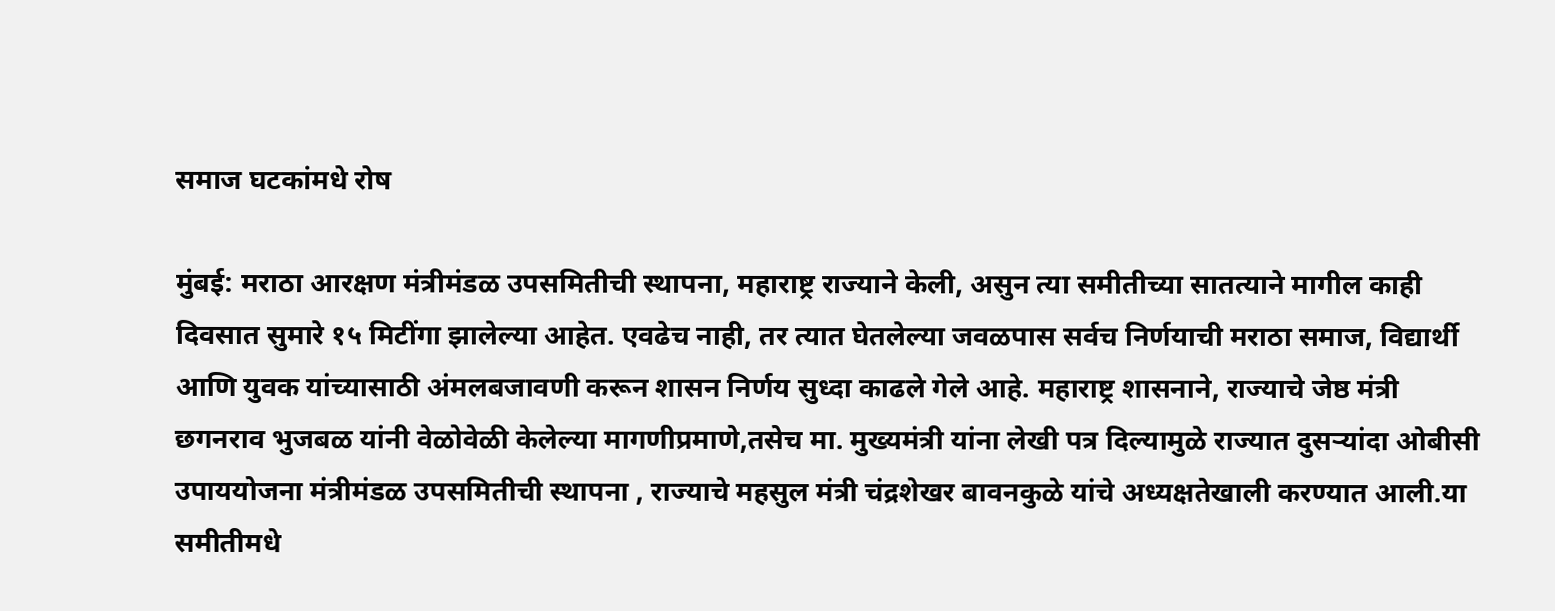समाज घटकांमधे रोष

मुंबई: मराठा आरक्षण मंत्रीमंडळ उपसमितीची स्थापना, महाराष्ट्र राज्याने केली, असुन त्या समीतीच्या सातत्याने मागील काही दिवसात सुमारे १५ मिटींगा झालेल्या आहेत. एवढेच नाही, तर त्यात घेतलेल्या जवळपास सर्वच निर्णयाची मराठा समाज, विद्यार्थी आणि युवक यांच्यासाठी अंमलबजावणी करून शासन निर्णय सुध्दा काढले गेले आहे. महाराष्ट्र शासनाने, राज्याचे जेष्ठ मंत्री  छगनराव भुजबळ यांनी वेळोवेळी केलेल्या मागणीप्रमाणे,तसेच मा. मुख्यमंत्री यांना लेखी पत्र दिल्यामुळे राज्यात दुसर्‍यांदा ओबीसी उपाययोजना मंत्रीमंडळ उपसमितीची स्थापना , राज्याचे महसुल मंत्री चंद्रशेखर बावनकुळे यांचे अध्यक्षतेखाली करण्यात आली.या समीतीमधे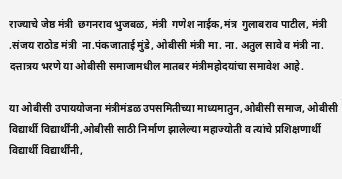राज्याचे जेष्ठ मंत्री  छगनराव भुजबळ, मंत्री  गणेश नाईक,मंत्र  गुलाबराव पाटील, मंत्री .संजय राठोड मंत्री  ना.पंकजाताई मुंडे, ओबीसी मंत्री मा. ना. अतुल सावे व मंत्री ना. दत्तात्रय भरणे या ओबीसी समाजामधील मातबर मंत्रीमहोदयांचा समावेश आहे.

या ओबीसी उपाययोजना मंत्रीमंडळ उपसमितीच्या माध्यमातुन,ओबीसी समाज, ओबीसी विद्यार्थी विद्यार्थींनी,ओबीसी साठी निर्माण झालेल्या महाज्योती व त्यांचे प्रशिक्षणार्थी विद्यार्थी विद्यार्थींनी,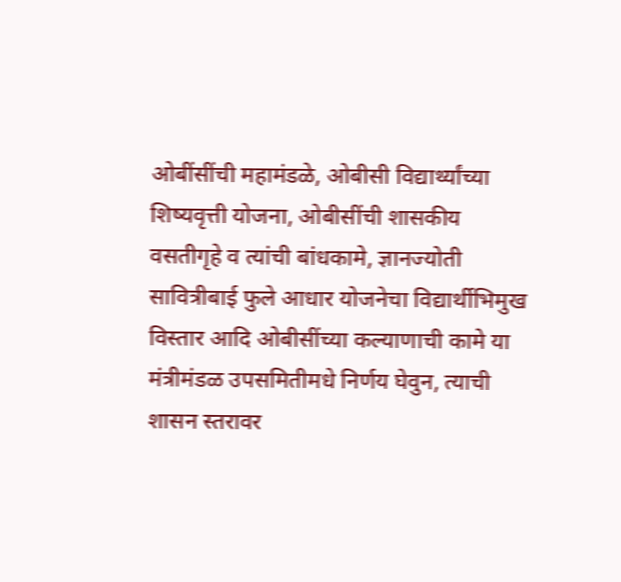ओबींसींची महामंडळे, ओबीसी विद्यार्थ्यांच्या शिष्यवृत्ती योजना, ओबीसींची शासकीय वसतीगृहे व त्यांची बांधकामे, ज्ञानज्योती सावित्रीबाई फुले आधार योजनेचा विद्यार्थीभिमुख विस्तार आदि ओबीसींच्या कल्याणाची कामे या मंत्रीमंडळ उपसमितीमधे निर्णय घेवुन, त्याची शासन स्तरावर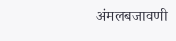अंमलबजावणी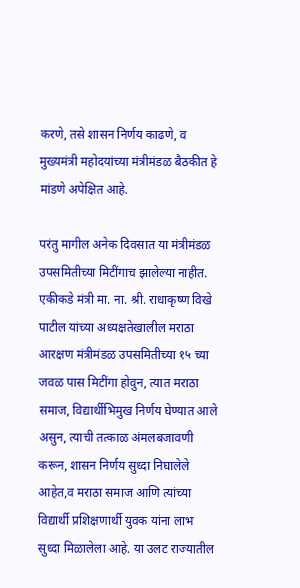करणे, तसे शासन निर्णय काढणे, व मुख्यमंत्री महोदयांच्या मंत्रीमंडळ बैठकीत हे मांडणे अपेक्षित आहे.

परंतु मागील अनेक दिवसात या मंत्रीमंडळ उपसमितीच्या मिटींगाच झालेल्या नाहीत. एकीकडे मंत्री मा. ना. श्री. राधाकृष्ण विखे पाटील यांच्या अध्यक्षतेखालील मराठा आरक्षण मंत्रीमंडळ उपसमितीच्या १५ च्या जवळ पास मिटींगा होवुन, त्यात मराठा समाज, विद्यार्थीभिमुख निर्णय घेण्यात आले असुन, त्याची तत्काळ अंमलबजावणी करून, शासन निर्णय सुध्दा निघालेले आहेत,व मराठा समाज आणि त्यांच्या विद्यार्थी प्रशिक्षणार्थी युवक यांना लाभ सुध्दा मिळालेला आहे. या उलट राज्यातील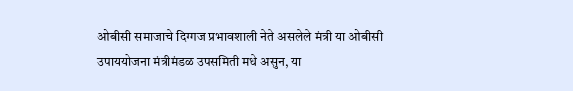ओबीसी समाजाचे दिग्गज प्रभावशाली नेते असलेले मंत्री या ओबीसी उपाययोजना मंत्रीमंडळ उपसमिती मधे असुन, या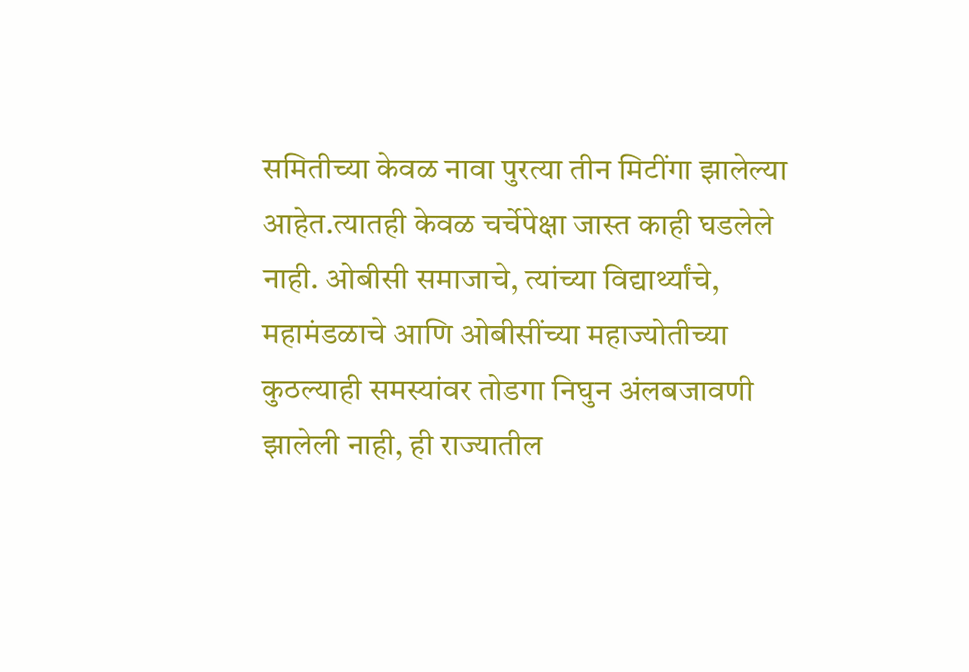समितीच्या केवळ नावा पुरत्या तीन मिटींगा झालेल्या आहेत.त्यातही केवळ चर्चेपेक्षा जास्त काही घडलेले नाही. ओबीसी समाजाचे, त्यांच्या विद्यार्थ्यांचे, महामंडळाचे आणि ओबीसींच्या महाज्योतीच्या कुठल्याही समस्यांवर तोडगा निघुन अंलबजावणी झालेली नाही, ही राज्यातील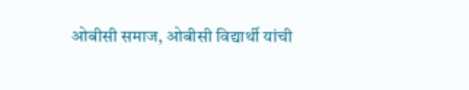ओबीसी समाज, ओबीसी विद्यार्थी यांची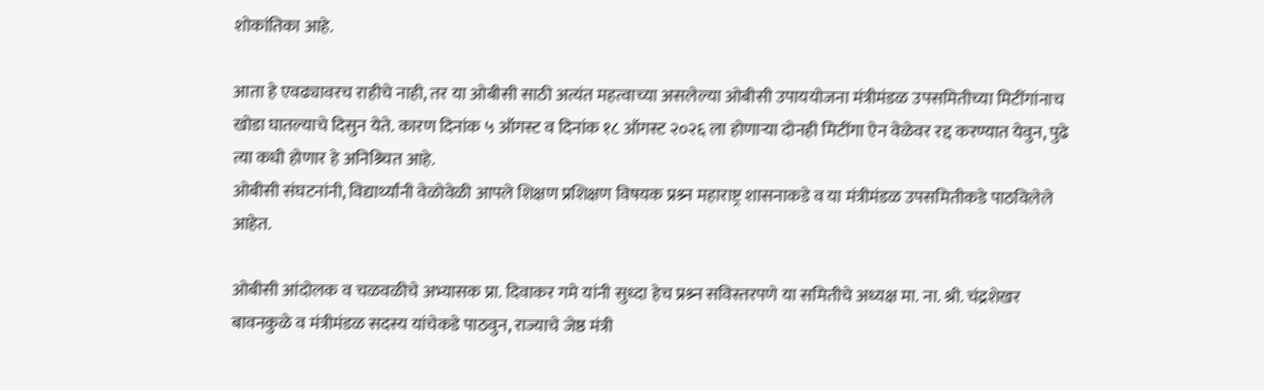शोकांतिका आहे.

आता हे एवढ्यावरच राहीचे नाही, तर या ओबीसी साठी अत्यंत महत्वाच्या असलेल्या ओबीसी उपाययोजना मंत्रीमंडळ उपसमितीच्या मिटींगांनाच खोडा घातल्याचे दिसुन येते. कारण दिनांक ५ ऑगस्ट व दिनांक १८ ऑगस्ट २०२६ ला होणार्‍या दोनही मिटींगा ऐन वेळेवर रद्द करण्यात येवुन, पुढे त्या कधी होणार हे अनिश्र्चित आहे.
ओबीसी संघटनांनी, विद्यार्थ्यांनी वेळोवेळी आपले शिक्षण प्रशिक्षण विषयक प्रश्र्न महाराष्ट्र शासनाकडे व या मंत्रीमंडळ उपसमितीकडे पाठविलेले आहेत.

ओबीसी आंदोलक व चळवळीचे अभ्यासक प्रा. दिवाकर गमे यांनी सुध्दा हेच प्रश्र्न सविस्तरपणे या समितीचे अध्यक्ष मा. ना. श्री. चंद्रशेखर बावनकुळे व मंत्रीमंडळ सदस्य यांचेकडे पाठवुन, राज्याचे जेष्ठ मंत्री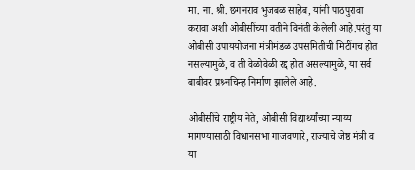मा. ना. श्री. छगनराव भुजबळ साहेब, यांनी पाठपुरावा करावा अशी ओबीसींच्या वतीने विनंती केलेली आहे.परंतु या ओबीसी उपाययोजना मंत्रीमंडळ उपसमितीची मिटींगच होत नसल्यामुळे, व ती वेळोवेळी रद्द होत असल्यामुळे, या सर्व बाबीवर प्रश्र्नचिन्ह निर्माण झालेले आहे.

ओबीसींचे राष्ट्रीय नेते, ओबीसी विद्यार्थ्यांच्या न्याय्य मागण्यासाठी विधानसभा गाजवणारे, राज्याचे जेष्ठ मंत्री व या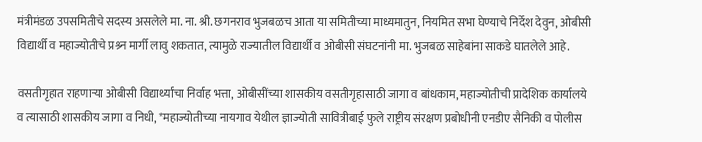मंत्रीमंडळ उपसमितीचे सदस्य असलेले मा. ना. श्री. छगनराव भुजबळच आता या समितीच्या माध्यमातुन, नियमित सभा घेण्याचे निर्देश देवुन, ओबीसी विद्यार्थी व महाज्योतीचे प्रश्र्न मार्गी लावु शकतात, त्यामुळे राज्यातील विद्यार्थी व ओबीसी संघटनांनी मा. भुजबळ साहेबांना साकडे घातलेले आहे.

वसतीगृहात राहणार्‍या ओबीसी विद्यार्थ्यांचा निर्वाह भत्ता, ओबीसींच्या शासकीय वसतीगृहासाठी जागा व बांधकाम, महाज्योतीची प्रादेशिक कार्यालये व त्यासाठी शासकीय जागा व निधी, *महाज्योतीच्या नायगाव येथील ज्ञाज्योती सावित्रीबाई फुले राष्ट्रीय संरक्षण प्रबोधीनी एनडीए सैनिकी व पोलीस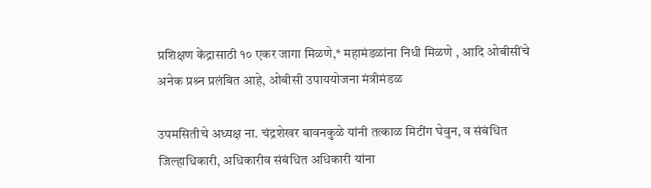प्रशिक्षण केंद्रासाठी १० एकर जागा मिळणे,* महामंडळांना निधी मिळणे , आदि ओबीसींचे अनेक प्रश्र्न प्रलंबित आहे, ओबीसी उपाययोजना मंत्रीमंडळ

उपमसितीचे अध्यक्ष ना. चंद्रशेखर बावनकुळे यांनी तत्काळ मिटींग घेवुन, व संबंधित जिल्हाधिकारी, अधिकारीव संबंधित अधिकारी यांना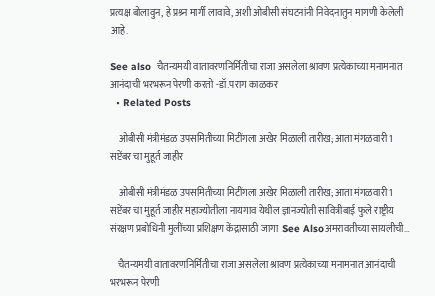प्रत्यक्ष बोलावुन, हे प्रश्र्न मार्गी लावावे, अशी ओबीसी संघटनांनी निवेदनातुन मागणी केलेली आहे.

See also  चैतन्यमयी वातावरणनिर्मितीचा राजा असलेला श्रावण प्रत्येकाच्या मनामनात आनंदाची भरभरून पेरणी करतो -डॉ.पराग काळकर
  • Related Posts

    ओबीसी मंत्रीमंडळ उपसमितीच्या मिटींगला अखेर मिळाली तारीख; आता मंगळवारी 1 सप्टेंबर चा मुहूर्त जाहीर

    ओबीसी मंत्रीमंडळ उपसमितीच्या मिटींगला अखेर मिळाली तारीख; आता मंगळवारी 1 सप्टेंबर चा मुहूर्त जाहीर महाज्योतीला नायगाव येथील ज्ञानज्योती सावित्रीबाई फुले राष्ट्रीय संरक्षण प्रबोधिनी मुलींच्या प्रशिक्षण केंद्रासाठी जागा  See Alsoअमरावतीच्या सायलीची…

    चैतन्यमयी वातावरणनिर्मितीचा राजा असलेला श्रावण प्रत्येकाच्या मनामनात आनंदाची भरभरून पेरणी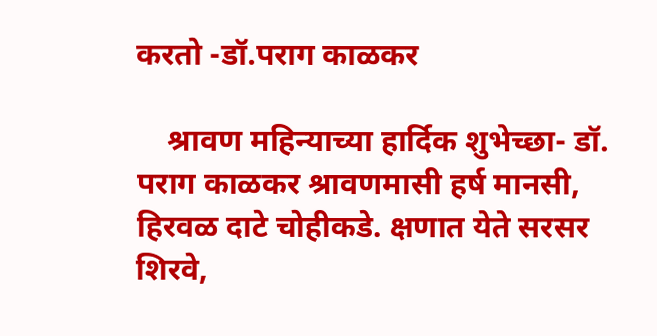करतो -डॉ.पराग काळकर

    श्रावण महिन्याच्या हार्दिक शुभेच्छा- डॉ. पराग काळकर श्रावणमासी हर्ष मानसी, हिरवळ दाटे चोहीकडे. क्षणात येते सरसर शिरवे,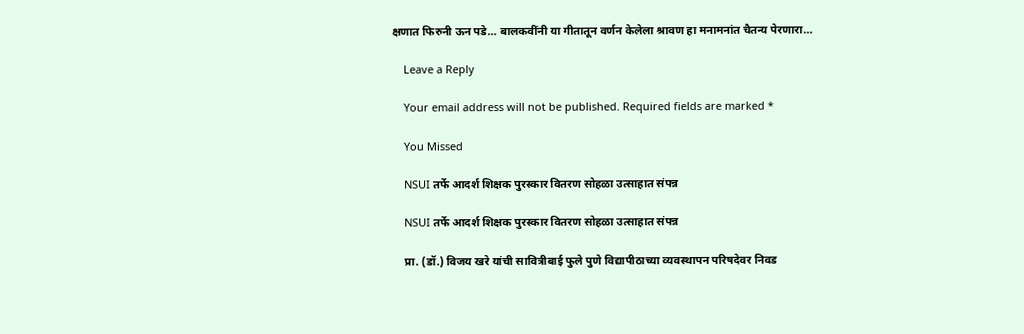क्षणात फिरुनी ऊन पडे… बालकवींनी या गीतातून वर्णन केलेला श्रावण हा मनामनांत चैतन्य पेरणारा…

    Leave a Reply

    Your email address will not be published. Required fields are marked *

    You Missed

    NSUI तर्फे आदर्श शिक्षक पुरस्कार वितरण सोहळा उत्साहात संपन्न

    NSUI तर्फे आदर्श शिक्षक पुरस्कार वितरण सोहळा उत्साहात संपन्न

    प्रा. (डॉ.) विजय खरे यांची सावित्रीबाई फुले पुणे विद्यापीठाच्या व्यवस्थापन परिषदेवर निवड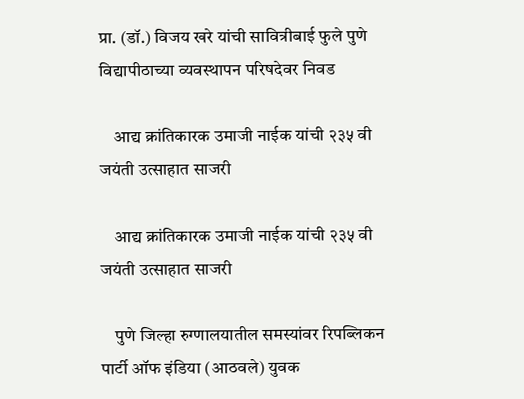प्रा. (डॉ.) विजय खरे यांची सावित्रीबाई फुले पुणे विद्यापीठाच्या व्यवस्थापन परिषदेवर निवड

    आद्य क्रांतिकारक उमाजी नाईक यांची २३५ वी जयंती उत्साहात साजरी

    आद्य क्रांतिकारक उमाजी नाईक यांची २३५ वी जयंती उत्साहात साजरी

    पुणे जिल्हा रुग्णालयातील समस्यांवर रिपब्लिकन पार्टी ऑफ इंडिया (आठवले) युवक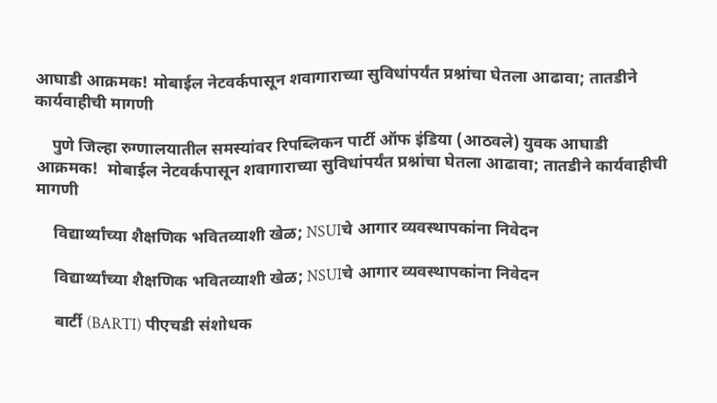आघाडी आक्रमक! मोबाईल नेटवर्कपासून शवागाराच्या सुविधांपर्यंत प्रश्नांचा घेतला आढावा; तातडीने कार्यवाहीची मागणी

    पुणे जिल्हा रुग्णालयातील समस्यांवर रिपब्लिकन पार्टी ऑफ इंडिया (आठवले) युवक आघाडी आक्रमक!  मोबाईल नेटवर्कपासून शवागाराच्या सुविधांपर्यंत प्रश्नांचा घेतला आढावा; तातडीने कार्यवाहीची मागणी

    विद्यार्थ्यांच्या शैक्षणिक भवितव्याशी खेळ; NSUIचे आगार व्यवस्थापकांना निवेदन

    विद्यार्थ्यांच्या शैक्षणिक भवितव्याशी खेळ; NSUIचे आगार व्यवस्थापकांना निवेदन

    बार्टी (BARTI) पीएचडी संशोधक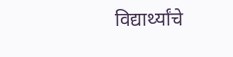विद्यार्थ्यांचे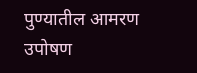पुण्यातील आमरण उपोषण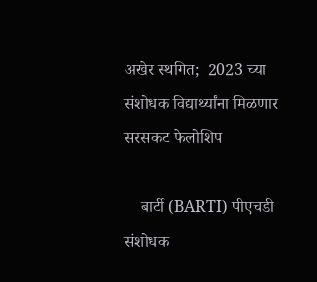अखेर स्थगित;  2023 च्या संशोधक विद्यार्थ्यांना मिळणार सरसकट फेलोशिप

    बार्टी (BARTI) पीएचडी संशोधक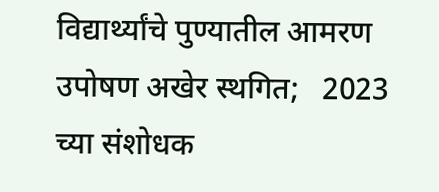विद्यार्थ्यांचे पुण्यातील आमरण उपोषण अखेर स्थगित;   2023 च्या संशोधक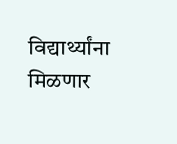विद्यार्थ्यांना मिळणार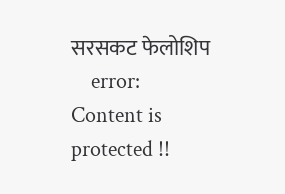सरसकट फेलोशिप
    error: Content is protected !!